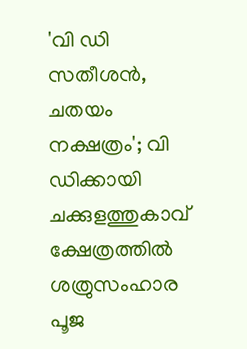'വി ഡി സതീശന്‍, ചതയം നക്ഷത്രം'; വി ഡിക്കായി ചക്കുളത്തുകാവ് ക്ഷേത്രത്തില്‍ ശത്രുസംഹാര പൂജ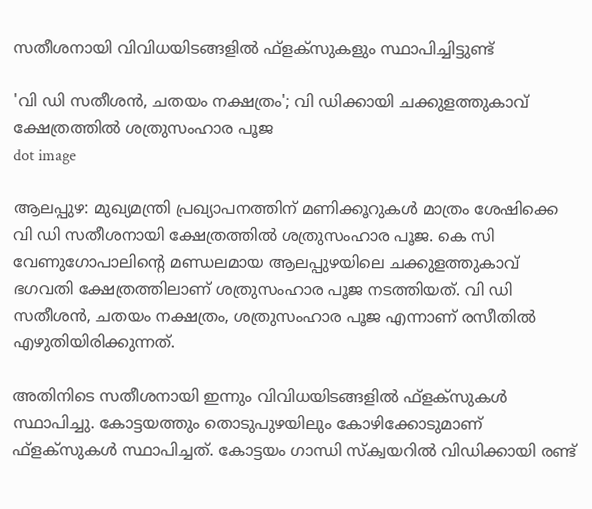സതീശനായി വിവിധയിടങ്ങളിൽ ഫ്ളക്സുകളും സ്ഥാപിച്ചിട്ടുണ്ട്

'വി ഡി സതീശന്‍, ചതയം നക്ഷത്രം'; വി ഡിക്കായി ചക്കുളത്തുകാവ് ക്ഷേത്രത്തില്‍ ശത്രുസംഹാര പൂജ
dot image

ആലപ്പുഴ: മുഖ്യമന്ത്രി പ്രഖ്യാപനത്തിന് മണിക്കൂറുകള്‍ മാത്രം ശേഷിക്കെ വി ഡി സതീശനായി ക്ഷേത്രത്തില്‍ ശത്രുസംഹാര പൂജ. കെ സി വേണുഗോപാലിന്റെ മണ്ഡലമായ ആലപ്പുഴയിലെ ചക്കുളത്തുകാവ് ഭഗവതി ക്ഷേത്രത്തിലാണ് ശത്രുസംഹാര പൂജ നടത്തിയത്. വി ഡി സതീശന്‍, ചതയം നക്ഷത്രം, ശത്രുസംഹാര പൂജ എന്നാണ് രസീതിൽ എഴുതിയിരിക്കുന്നത്.

അതിനിടെ സതീശനായി ഇന്നും വിവിധയിടങ്ങളില്‍ ഫ്‌ളക്‌സുകള്‍ സ്ഥാപിച്ചു. കോട്ടയത്തും തൊടുപുഴയിലും കോഴിക്കോടുമാണ് ഫ്‌ളക്‌സുകള്‍ സ്ഥാപിച്ചത്. കോട്ടയം ഗാന്ധി സ്‌ക്വയറില്‍ വിഡിക്കായി രണ്ട്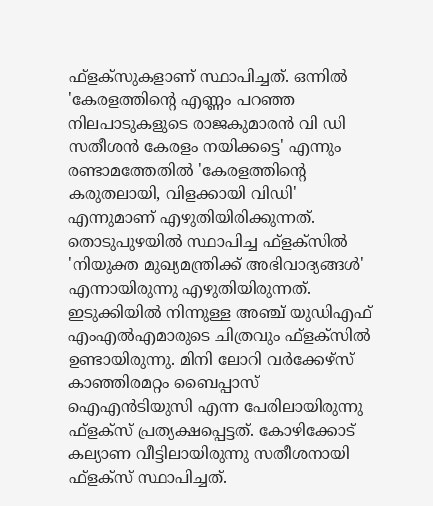ഫ്‌ളക്‌സുകളാണ് സ്ഥാപിച്ചത്. ഒന്നില്‍ 'കേരളത്തിന്റെ എണ്ണം പറഞ്ഞ നിലപാടുകളുടെ രാജകുമാരന്‍ വി ഡി സതീശന്‍ കേരളം നയിക്കട്ടെ' എന്നും രണ്ടാമത്തേതില്‍ 'കേരളത്തിന്റെ കരുതലായി, വിളക്കായി വിഡി' എന്നുമാണ് എഴുതിയിരിക്കുന്നത്. തൊടുപുഴയില്‍ സ്ഥാപിച്ച ഫ്‌ളക്‌സില്‍ 'നിയുക്ത മുഖ്യമന്ത്രിക്ക് അഭിവാദ്യങ്ങള്‍' എന്നായിരുന്നു എഴുതിയിരുന്നത്. ഇടുക്കിയില്‍ നിന്നുള്ള അഞ്ച് യുഡിഎഫ് എംഎല്‍എമാരുടെ ചിത്രവും ഫ്‌ളക്‌സില്‍ ഉണ്ടായിരുന്നു. മിനി ലോറി വര്‍ക്കേഴ്‌സ് കാഞ്ഞിരമറ്റം ബൈപ്പാസ് ഐഎന്‍ടിയുസി എന്ന പേരിലായിരുന്നു ഫ്‌ളക്‌സ് പ്രത്യക്ഷപ്പെട്ടത്. കോഴിക്കോട് കല്യാണ വീട്ടിലായിരുന്നു സതീശനായി ഫ്‌ളക്‌സ് സ്ഥാപിച്ചത്.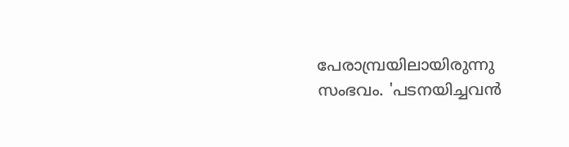പേരാമ്പ്രയിലായിരുന്നു സംഭവം. 'പടനയിച്ചവന്‍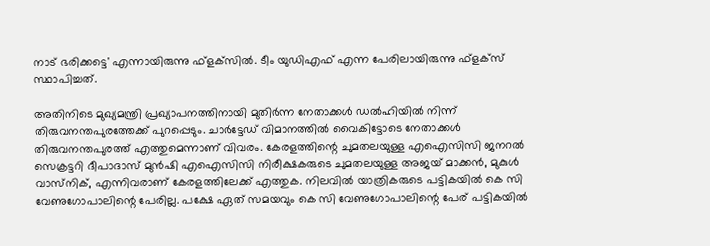നാട് ഭരിക്കട്ടെ' എന്നായിരുന്നു ഫ്‌ളക്‌സില്‍. ടീം യുഡിഎഫ് എന്ന പേരിലായിരുന്നു ഫ്‌ളക്‌സ് സ്ഥാപിച്ചത്.

അതിനിടെ മുഖ്യമന്ത്രി പ്രഖ്യാപനത്തിനായി മുതിര്‍ന്ന നേതാക്കള്‍ ഡല്‍ഹിയില്‍ നിന്ന് തിരുവനന്തപുരത്തേക്ക് പുറപ്പെടും. ചാര്‍ട്ടേഡ് വിമാനത്തില്‍ വൈകിട്ടോടെ നേതാക്കള്‍ തിരുവനന്തപുരത്ത് എത്തുമെന്നാണ് വിവരം. കേരളത്തിന്റെ ചുമതലയുള്ള എഐസിസി ജനറല്‍ സെക്രട്ടറി ദീപാദാസ് മുന്‍ഷി എഐസിസി നിരീക്ഷകരുടെ ചുമതലയുള്ള അജയ് മാക്കന്‍, മുകുള്‍ വാസ്‌നിക്, എന്നിവരാണ് കേരളത്തിലേക്ക് എത്തുക. നിലവില്‍ യാത്രികരുടെ പട്ടികയില്‍ കെ സി വേണുഗോപാലിന്റെ പേരില്ല. പക്ഷേ ഏത് സമയവും കെ സി വേണുഗോപാലിന്റെ പേര് പട്ടികയില്‍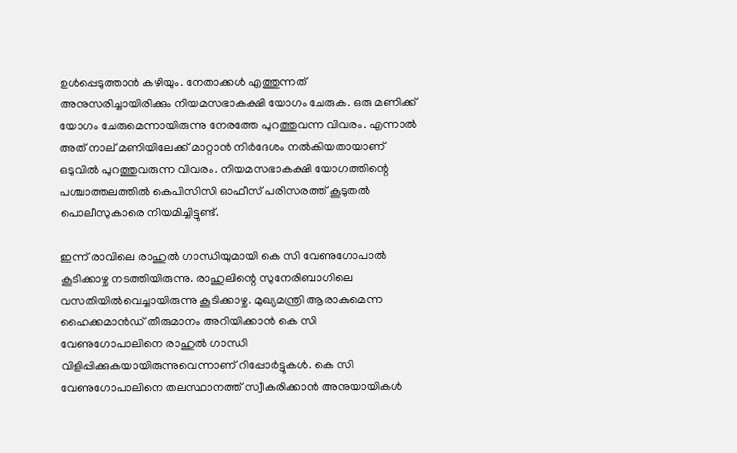ഉള്‍പ്പെടുത്താന്‍ കഴിയും. നേതാക്കള്‍ എത്തുന്നത് അനുസരിച്ചായിരിക്കും നിയമസഭാകക്ഷി യോഗം ചേരുക. ഒരു മണിക്ക് യോഗം ചേരുമെന്നായിരുന്നു നേരത്തേ പുറത്തുവന്ന വിവരം. എന്നാല്‍ അത് നാല് മണിയിലേക്ക് മാറ്റാന്‍ നിര്‍ദേശം നല്‍കിയതായാണ് ഒടുവില്‍ പുറത്തുവരുന്ന വിവരം. നിയമസഭാകക്ഷി യോഗത്തിന്റെ പശ്ചാത്തലത്തില്‍ കെപിസിസി ഓഫീസ് പരിസരത്ത് കൂടുതല്‍ പൊലീസുകാരെ നിയമിച്ചിട്ടുണ്ട്.

ഇന്ന് രാവിലെ രാഹുല്‍ ഗാന്ധിയുമായി കെ സി വേണുഗോപാല്‍ കൂടിക്കാഴ്ച നടത്തിയിരുന്നു. രാഹുലിന്റെ സുനേരിബാഗിലെ വസതിയില്‍വെച്ചായിരുന്നു കൂടിക്കാഴ്ച. മുഖ്യമന്ത്രി ആരാകുമെന്ന ഹൈക്കമാന്‍ഡ് തീരുമാനം അറിയിക്കാന്‍ കെ സി വേണുഗോപാലിനെ രാഹുല്‍ ഗാന്ധി വിളിപ്പിക്കുകയായിരുന്നുവെന്നാണ് റിപ്പോര്‍ട്ടുകള്‍. കെ സി വേണുഗോപാലിനെ തലസ്ഥാനത്ത് സ്വീകരിക്കാന്‍ അനുയായികള്‍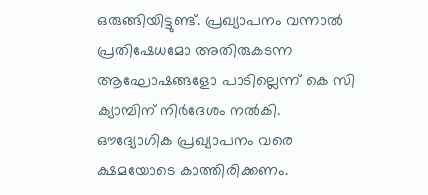ഒരുങ്ങിയിട്ടുണ്ട്. പ്രഖ്യാപനം വന്നാല്‍ പ്രതിഷേധമോ അതിരുകടന്ന ആഘോഷങ്ങളോ പാടില്ലെന്ന് കെ സി ക്യാമ്പിന് നിര്‍ദേശം നല്‍കി. ഔദ്യോഗിക പ്രഖ്യാപനം വരെ ക്ഷമയോടെ കാത്തിരിക്കണം.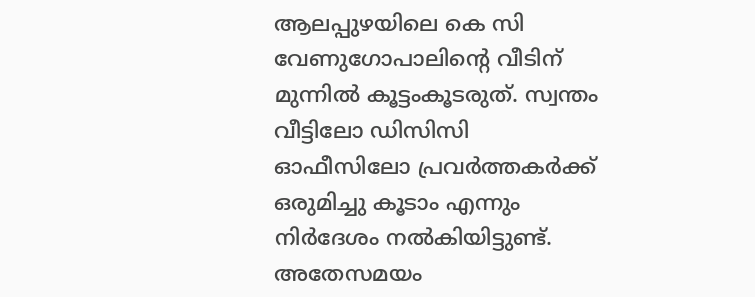ആലപ്പുഴയിലെ കെ സി വേണുഗോപാലിന്റെ വീടിന് മുന്നില്‍ കൂട്ടംകൂടരുത്. സ്വന്തം വീട്ടിലോ ഡിസിസി ഓഫീസിലോ പ്രവര്‍ത്തകര്‍ക്ക് ഒരുമിച്ചു കൂടാം എന്നും നിര്‍ദേശം നല്‍കിയിട്ടുണ്ട്. അതേസമയം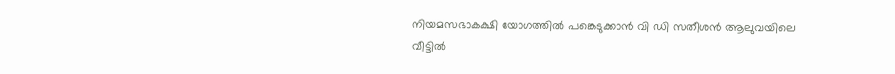നിയമസഭാകക്ഷി യോഗത്തില്‍ പങ്കെടുക്കാന്‍ വി ഡി സതീശന്‍ ആലുവയിലെ വീട്ടില്‍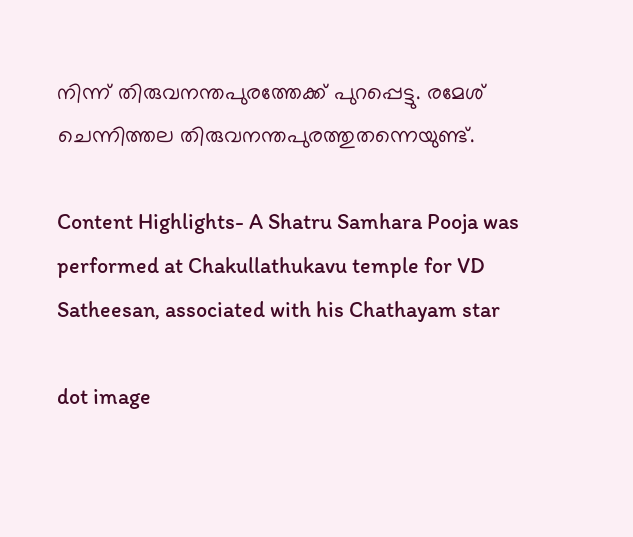നിന്ന് തിരുവനന്തപുരത്തേക്ക് പുറപ്പെട്ടു. രമേശ് ചെന്നിത്തല തിരുവനന്തപുരത്തുതന്നെയുണ്ട്.

Content Highlights- A Shatru Samhara Pooja was performed at Chakullathukavu temple for VD Satheesan, associated with his Chathayam star

dot image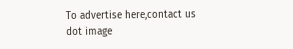To advertise here,contact us
dot image